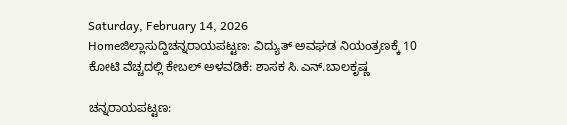Saturday, February 14, 2026
Homeಜಿಲ್ಲಾಸುದ್ದಿಚನ್ನರಾಯಪಟ್ಟಣ: ವಿದ್ಯುತ್ ಅವಘಡ ನಿಯಂತ್ರಣಕ್ಕೆ 10 ಕೋಟಿ ವೆಚ್ಚದಲ್ಲಿ ಕೇಬಲ್‌ ಅಳವಡಿಕೆ: ಶಾಸಕ ಸಿ.ಎನ್.ಬಾಲಕೃಷ್ಣ

ಚನ್ನರಾಯಪಟ್ಟಣ: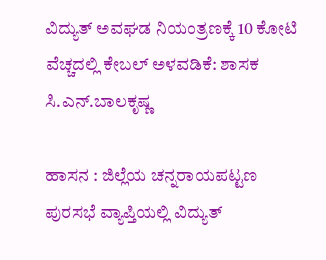ವಿದ್ಯುತ್ ಅವಘಡ ನಿಯಂತ್ರಣಕ್ಕೆ 10 ಕೋಟಿ ವೆಚ್ಚದಲ್ಲಿ ಕೇಬಲ್‌ ಅಳವಡಿಕೆ: ಶಾಸಕ ಸಿ.ಎನ್.ಬಾಲಕೃಷ್ಣ

ಹಾಸನ : ಜಿಲ್ಲೆಯ ಚನ್ನರಾಯಪಟ್ಟಣ ಪುರಸಭೆ ವ್ಯಾಪ್ತಿಯಲ್ಲಿ ವಿದ್ಯುತ್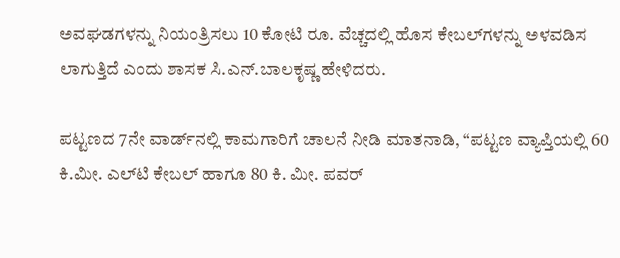ಅವಘಡಗಳನ್ನು ನಿಯಂತ್ರಿಸಲು 10 ಕೋಟಿ ರೂ. ವೆಚ್ಚದಲ್ಲಿ ಹೊಸ ಕೇಬಲ್‌ಗಳನ್ನು ಅಳವಡಿಸ ಲಾಗುತ್ತಿದೆ ಎಂದು ಶಾಸಕ ಸಿ.ಎನ್.ಬಾಲಕೃಷ್ಣ ಹೇಳಿದರು.

ಪಟ್ಟಣದ 7ನೇ ವಾರ್ಡ್‌ನಲ್ಲಿ ಕಾಮಗಾರಿಗೆ ಚಾಲನೆ ನೀಡಿ ಮಾತನಾಡಿ, “ಪಟ್ಟಣ ವ್ಯಾಪ್ತಿಯಲ್ಲಿ 60 ಕಿ.ಮೀ. ಎಲ್‌ಟಿ ಕೇಬಲ್ ಹಾಗೂ 80 ಕಿ. ಮೀ. ಪವರ್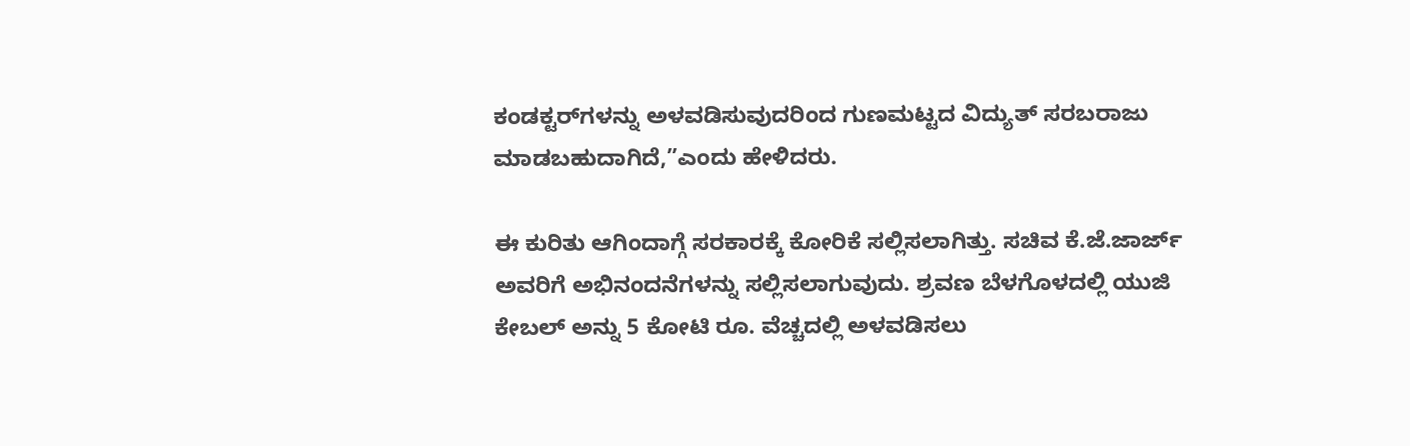ಕಂಡಕ್ಟರ್‌ಗಳನ್ನು ಅಳವಡಿಸುವುದರಿಂದ ಗುಣಮಟ್ಟದ ವಿದ್ಯುತ್ ಸರಬರಾಜು ಮಾಡಬಹುದಾಗಿದೆ,”ಎಂದು ಹೇಳಿದರು.

ಈ ಕುರಿತು ಆಗಿಂದಾಗ್ಗೆ ಸರಕಾರಕ್ಕೆ ಕೋರಿಕೆ ಸಲ್ಲಿಸಲಾಗಿತ್ತು. ಸಚಿವ ಕೆ.ಜೆ.ಜಾರ್ಜ್ ಅವರಿಗೆ ಅಭಿನಂದನೆಗಳನ್ನು ಸಲ್ಲಿಸಲಾಗುವುದು. ಶ್ರವಣ ಬೆಳಗೊಳದಲ್ಲಿ ಯುಜಿ ಕೇಬಲ್ ಅನ್ನು 5 ಕೋಟಿ ರೂ. ವೆಚ್ಚದಲ್ಲಿ ಅಳವಡಿಸಲು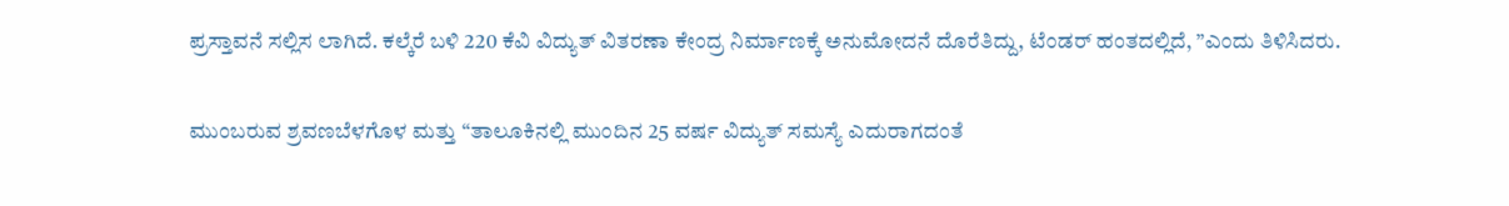ಪ್ರಸ್ತಾವನೆ ಸಲ್ಲಿಸ ಲಾಗಿದೆ. ಕಲ್ಕೆರೆ ಬಳಿ 220 ಕೆವಿ ವಿದ್ಯುತ್ ವಿತರಣಾ ಕೇಂದ್ರ ನಿರ್ಮಾಣಕ್ಕೆ ಅನುಮೋದನೆ ದೊರೆತಿದ್ದು, ಟೆಂಡ‌ರ್ ಹಂತದಲ್ಲಿದೆ, ”ಎಂದು ತಿಳಿಸಿದರು.

ಮುಂಬರುವ ಶ್ರವಣಬೆಳಗೊಳ ಮತ್ತು “ತಾಲೂಕಿನಲ್ಲಿ ಮುಂದಿನ 25 ವರ್ಷ ವಿದ್ಯುತ್ ಸಮಸ್ಯೆ ಎದುರಾಗದಂತೆ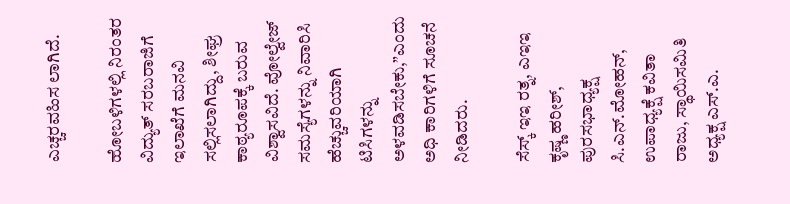ಎಚ್ಚರವಹಿಸ ಲಾಗಿದೆ.

ಹೋಬಳಿಗಳಲ್ಲಿ ನಿರಂತರ ವಿದ್ಯುತ್ ಸರಬರಾಜಿಗೆ ಇಲಾಖೆಗೆ ಮನವಿ ಸಲ್ಲಿಸಲಾಗಿದ್ದು, ಶೀಘ್ರ ಕಾಠ್ಯರೂಪಕ್ಕೆ ಬರುವ ವಿಶ್ವಾಸವಿದೆ. ವೋಲ್ವೇಜ್ ಸಮಸ್ಯೆಗಳನ್ನು ನಿವಾರಿಸಿ ಹೆಚ್ಚುವರಿಯಾಗಿ ಟಿಸಿಗಳನ್ನು ಅಳವಡಿಸಬೇಕು,”ಎಂದು ಅಧಿ ಕಾರಿಗಳಿಗೆ ಸೂಚನೆ ನೀಡಿದರು.

ಸೆಸ್ಕ್ ಇಇ ರತ್ನ, ಎಇಇ ಕೃಷ್ಣ ಹರೀಶ್, ಪುರಸಭಾಧ್ಯಕ್ಷ ಸಿ.ಎನ್‌.ಮೋಹನ್, ಉಪಾಧ್ಯಕ್ಷೆ ಕವಿತಾ ರಾಜು, ಸ್ಥಾಯಿಸಮಿತಿ ಅಧ್ಯಕ್ಷ ಎಸ್.ಎ.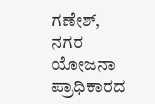ಗಣೇಶ್, ನಗರ ಯೋಜನಾ ಪ್ರಾಧಿಕಾರದ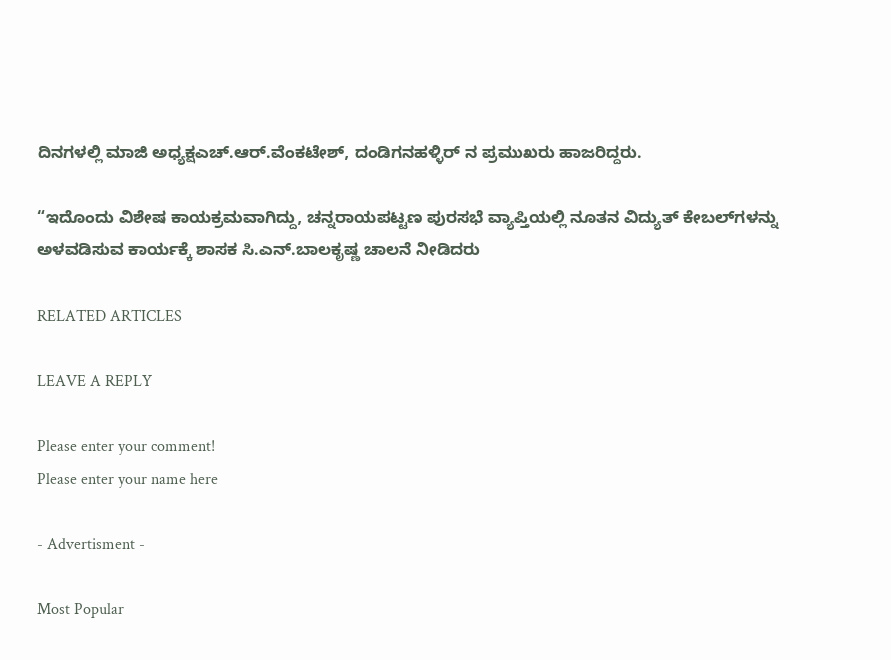ದಿನಗಳಲ್ಲಿ ಮಾಜಿ ಅಧ್ಯಕ್ಷಎಚ್.ಆರ್.ವೆಂಕಟೇಶ್, ದಂಡಿಗನಹಳ್ಳಿರ್ ನ ಪ್ರಮುಖರು ಹಾಜರಿದ್ದರು.

“ಇದೊಂದು ವಿಶೇಷ ಕಾಯಕ್ರಮವಾಗಿದ್ದು, ಚನ್ನರಾಯಪಟ್ಟಣ ಪುರಸಭೆ ವ್ಯಾಪ್ತಿಯಲ್ಲಿ ನೂತನ ವಿದ್ಯುತ್ ಕೇಬಲ್‌ಗಳನ್ನು ಅಳವಡಿಸುವ ಕಾರ್ಯಕ್ಕೆ ಶಾಸಕ ಸಿ.ಎನ್.ಬಾಲಕೃಷ್ಣ ಚಾಲನೆ ನೀಡಿದರು

RELATED ARTICLES

LEAVE A REPLY

Please enter your comment!
Please enter your name here

- Advertisment -

Most Popular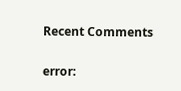Recent Comments

error: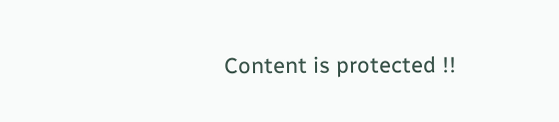Content is protected !!